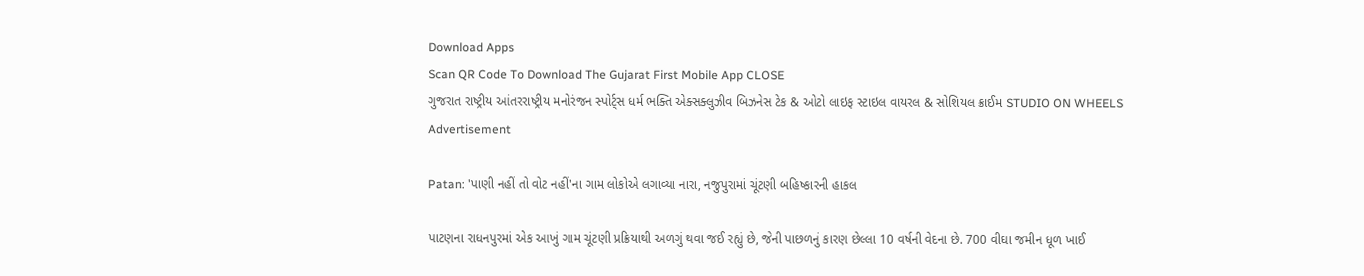Download Apps
Scan QR Code To Download The Gujarat First Mobile App CLOSE
ગુજરાત રાષ્ટ્રીય આંતરરાષ્ટ્રીય મનોરંજન સ્પોર્ટ્સ ધર્મ ભક્તિ એક્સક્લુઝીવ બિઝનેસ ટેક & ઓટો લાઇફ સ્ટાઇલ વાયરલ & સોશિયલ ક્રાઈમ STUDIO ON WHEELS
Advertisement

Patan: 'પાણી નહીં તો વોટ નહીં'ના ગામ લોકોએ લગાવ્યા નારા, નજુપુરામાં ચૂંટણી બહિષ્કારની હાકલ

પાટણના રાધનપુરમાં એક આખું ગામ ચૂંટણી પ્રક્રિયાથી અળગું થવા જઈ રહ્યું છે, જેની પાછળનું કારણ છેલ્લા 10 વર્ષની વેદના છે. 700 વીઘા જમીન ધૂળ ખાઈ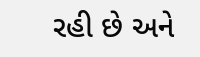રહી છે અને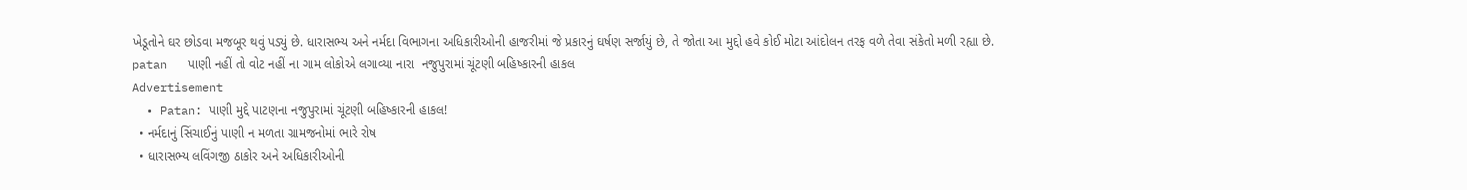ખેડૂતોને ઘર છોડવા મજબૂર થવું પડ્યું છે. ધારાસભ્ય અને નર્મદા વિભાગના અધિકારીઓની હાજરીમાં જે પ્રકારનું ઘર્ષણ સર્જાયું છે, તે જોતા આ મુદ્દો હવે કોઈ મોટા આંદોલન તરફ વળે તેવા સંકેતો મળી રહ્યા છે.
patan   પાણી નહીં તો વોટ નહીં ના ગામ લોકોએ લગાવ્યા નારા  નજુપુરામાં ચૂંટણી બહિષ્કારની હાકલ
Advertisement
  • Patan: પાણી મુદ્દે પાટણના નજુપુરામાં ચૂંટણી બહિષ્કારની હાકલ!
  • નર્મદાનું સિંચાઈનું પાણી ન મળતા ગ્રામજનોમાં ભારે રોષ
  • ધારાસભ્ય લવિંગજી ઠાકોર અને અધિકારીઓની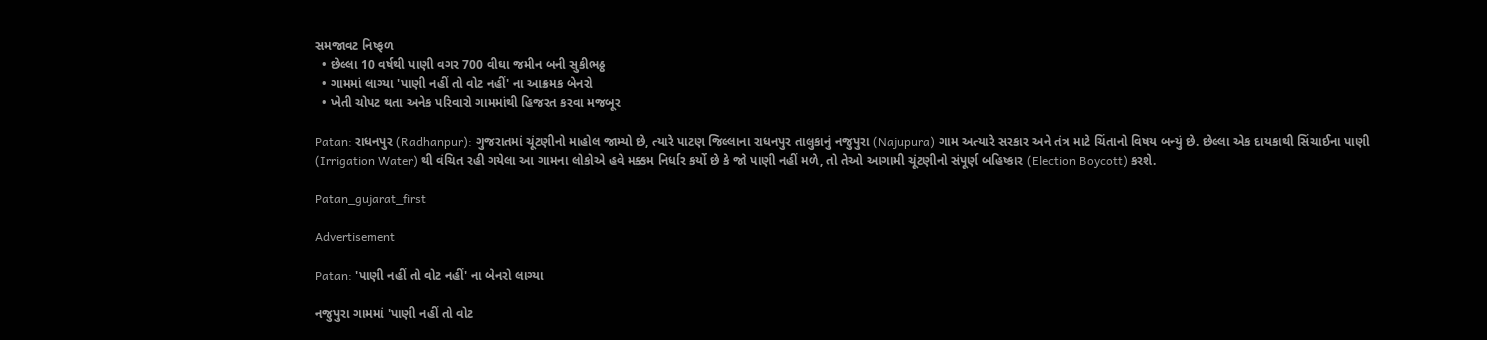સમજાવટ નિષ્ફળ
  • છેલ્લા 10 વર્ષથી પાણી વગર 700 વીઘા જમીન બની સુકીભઠ્ઠ
  • ગામમાં લાગ્યા 'પાણી નહીં તો વોટ નહીં' ના આક્રમક બેનરો
  • ખેતી ચોપટ થતા અનેક પરિવારો ગામમાંથી હિજરત કરવા મજબૂર

Patan: રાધનપુર (Radhanpur): ગુજરાતમાં ચૂંટણીનો માહોલ જામ્યો છે, ત્યારે પાટણ જિલ્લાના રાધનપુર તાલુકાનું નજુપુરા (Najupura) ગામ અત્યારે સરકાર અને તંત્ર માટે ચિંતાનો વિષય બન્યું છે. છેલ્લા એક દાયકાથી સિંચાઈના પાણી (Irrigation Water) થી વંચિત રહી ગયેલા આ ગામના લોકોએ હવે મક્કમ નિર્ધાર કર્યો છે કે જો પાણી નહીં મળે, તો તેઓ આગામી ચૂંટણીનો સંપૂર્ણ બહિષ્કાર (Election Boycott) કરશે.

Patan_gujarat_first

Advertisement

Patan: 'પાણી નહીં તો વોટ નહીં' ના બેનરો લાગ્યા

નજુપુરા ગામમાં 'પાણી નહીં તો વોટ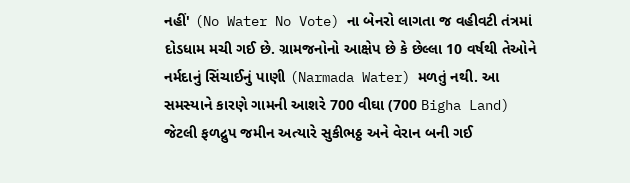નહીં' (No Water No Vote) ના બેનરો લાગતા જ વહીવટી તંત્રમાં દોડધામ મચી ગઈ છે. ગ્રામજનોનો આક્ષેપ છે કે છેલ્લા 10 વર્ષથી તેઓને નર્મદાનું સિંચાઈનું પાણી (Narmada Water) મળતું નથી. આ સમસ્યાને કારણે ગામની આશરે 700 વીઘા (700 Bigha Land) જેટલી ફળદ્રુપ જમીન અત્યારે સુકીભઠ્ઠ અને વેરાન બની ગઈ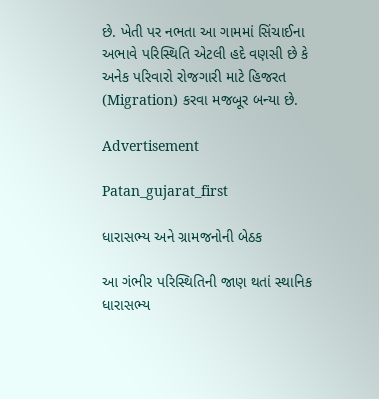છે. ખેતી પર નભતા આ ગામમાં સિંચાઈના અભાવે પરિસ્થિતિ એટલી હદે વણસી છે કે અનેક પરિવારો રોજગારી માટે હિજરત (Migration) કરવા મજબૂર બન્યા છે.

Advertisement

Patan_gujarat_first

ધારાસભ્ય અને ગ્રામજનોની બેઠક

આ ગંભીર પરિસ્થિતિની જાણ થતાં સ્થાનિક ધારાસભ્ય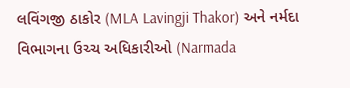લવિંગજી ઠાકોર (MLA Lavingji Thakor) અને નર્મદા વિભાગના ઉચ્ચ અધિકારીઓ (Narmada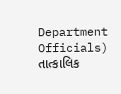Department Officials) તાત્કાલિક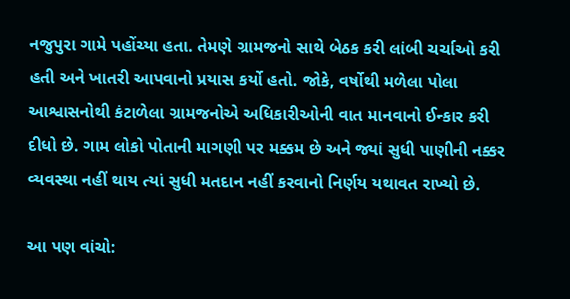નજુપુરા ગામે પહોંચ્યા હતા. તેમણે ગ્રામજનો સાથે બેઠક કરી લાંબી ચર્ચાઓ કરી હતી અને ખાતરી આપવાનો પ્રયાસ કર્યો હતો. જોકે, વર્ષોથી મળેલા પોલા આશ્વાસનોથી કંટાળેલા ગ્રામજનોએ અધિકારીઓની વાત માનવાનો ઈન્કાર કરી દીધો છે. ગામ લોકો પોતાની માગણી પર મક્કમ છે અને જ્યાં સુધી પાણીની નક્કર વ્યવસ્થા નહીં થાય ત્યાં સુધી મતદાન નહીં કરવાનો નિર્ણય યથાવત રાખ્યો છે.

આ પણ વાંચો: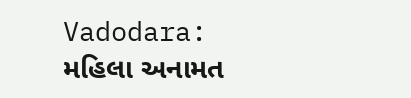Vadodara: મહિલા અનામત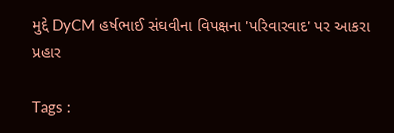મુદ્દે DyCM હર્ષભાઈ સંઘવીના વિપક્ષના 'પરિવારવાદ' પર આકરા પ્રહાર

Tags :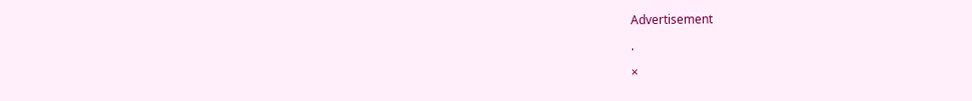Advertisement

.

×